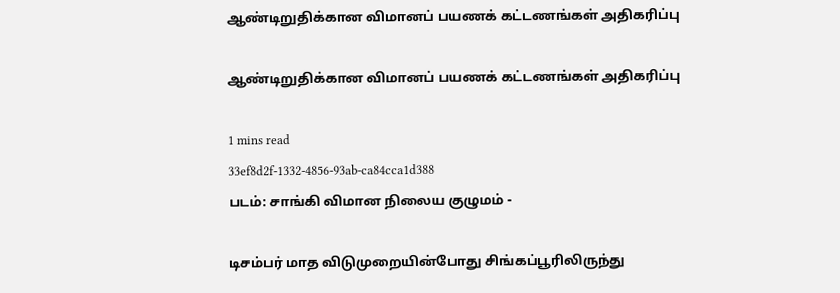ஆண்டிறுதிக்கான விமானப் பயணக் கட்டணங்கள் அதிகரிப்பு

ஆண்டிறுதிக்கான விமானப் பயணக் கட்டணங்கள் அதிகரிப்பு

1 mins read
33ef8d2f-1332-4856-93ab-ca84cca1d388
படம்: சாங்கி விமான நிலைய குழுமம் -

டிசம்பர் மாத விடுமுறையின்போது சிங்கப்பூரிலிருந்து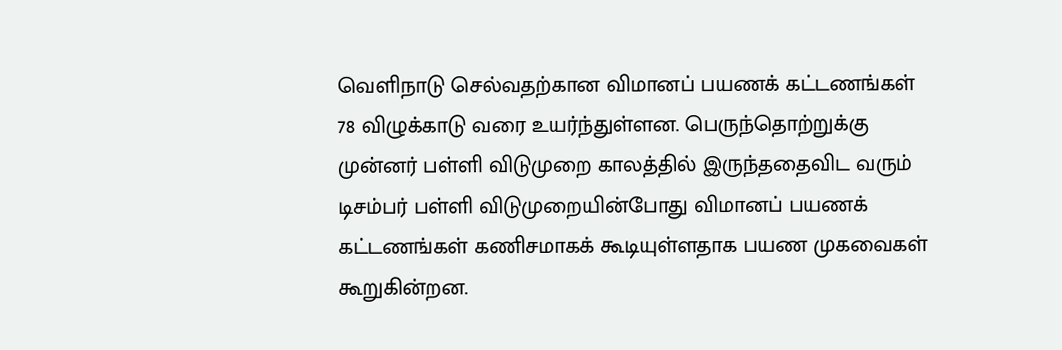வெளிநாடு செல்வதற்கான விமானப் பயணக் கட்டணங்கள் 78 விழுக்காடு வரை உயர்ந்துள்ளன. பெருந்தொற்றுக்கு முன்னர் பள்ளி விடுமுறை காலத்தில் இருந்ததைவிட வரும் டிசம்பர் பள்ளி விடுமுறையின்போது விமானப் பயணக் கட்டணங்கள் கணிசமாகக் கூடியுள்ளதாக பயண முகவைகள் கூறுகின்றன.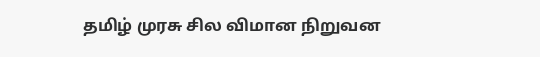தமிழ் முரசு சில விமான நிறுவன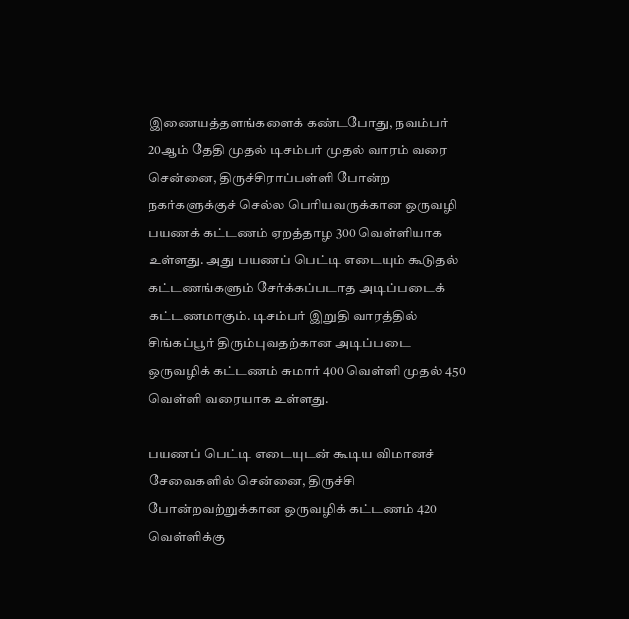இணையத்தளங்களைக் கண்டபோது, நவம்பர் 20ஆம் தேதி முதல் டிசம்பர் முதல் வாரம் வரை சென்னை, திருச்சிராப்பள்ளி போன்ற நகர்களுக்குச் செல்ல பெரியவருக்கான ஒருவழி பயணக் கட்டணம் ஏறத்தாழ 300 வெள்ளியாக உள்ளது. அது பயணப் பெட்டி எடையும் கூடுதல் கட்டணங்களும் சேர்க்கப்படாத அடிப்படைக் கட்டணமாகும். டிசம்பர் இறுதி வாரத்தில் சிங்கப்பூர் திரும்புவதற்கான அடிப்படை ஒருவழிக் கட்டணம் சுமார் 400 வெள்ளி முதல் 450 வெள்ளி வரையாக உள்ளது.

பயணப் பெட்டி எடையுடன் கூடிய விமானச் சேவைகளில் சென்னை, திருச்சி போன்றவற்றுக்கான ஒருவழிக் கட்டணம் 420 வெள்ளிக்கு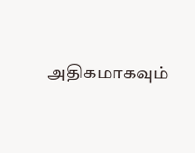அதிகமாகவும்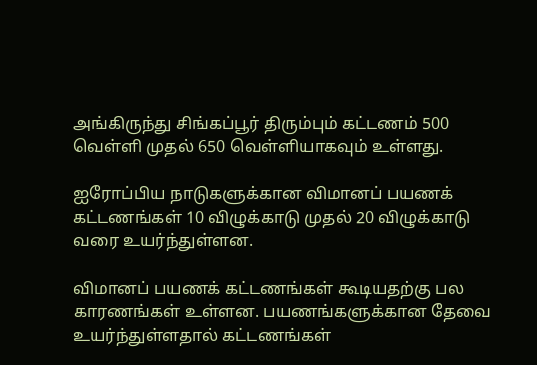அங்கிருந்து சிங்கப்பூர் திரும்பும் கட்டணம் 500 வெள்ளி முதல் 650 வெள்ளியாகவும் உள்ளது.

ஐரோப்பிய நாடுகளுக்கான விமானப் பயணக் கட்டணங்கள் 10 விழுக்காடு முதல் 20 விழுக்காடு வரை உயர்ந்துள்ளன.

விமானப் பயணக் கட்டணங்கள் கூடியதற்கு பல காரணங்கள் உள்ளன. பயணங்களுக்கான தேவை உயர்ந்துள்ளதால் கட்டணங்கள்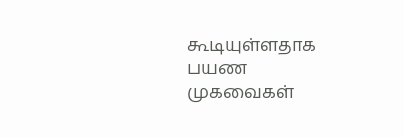கூடியுள்ளதாக பயண முகவைகள்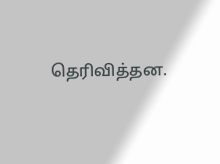தெரிவித்தன.